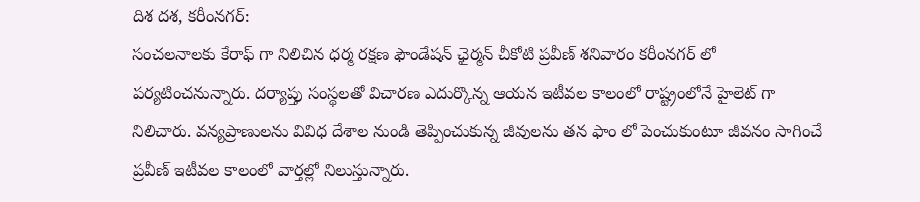దిశ దశ, కరీంనగర్:
సంచలనాలకు కేరాఫ్ గా నిలిచిన ధర్మ రక్షణ ఫౌండేషన్ ఛైర్మన్ చీకోటి ప్రవీణ్ శనివారం కరీంనగర్ లో పర్యటించనున్నారు. దర్యాప్తు సంస్థలతో విచారణ ఎదుర్కొన్న ఆయన ఇటీవల కాలంలో రాష్ట్రంలోనే హైలెట్ గా నిలిచారు. వన్యప్రాణులను వివిధ దేశాల నుండి తెప్పించుకున్న జీవులను తన ఫాం లో పెంచుకుంటూ జీవనం సాగించే ప్రవీణ్ ఇటీవల కాలంలో వార్తల్లో నిలుస్తున్నారు.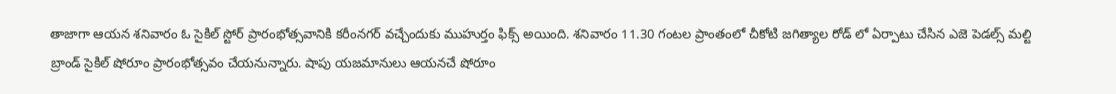తాజాగా ఆయన శనివారం ఓ సైకిల్ స్టోర్ ప్రారంభోత్సవానికి కరీంనగర్ వచ్చేందుకు ముహుర్తం ఫిక్స్ అయింది. శనివారం 11.30 గంటల ప్రాంతంలో చీకోటి జగిత్యాల రోడ్ లో ఏర్పాటు చేసిన ఎజె పెడల్స్ మల్టి బ్రాండ్ సైకిల్ షోరూం ప్రారంభోత్సవం చేయనున్నారు. షాపు యజమానులు ఆయనచే షోరూం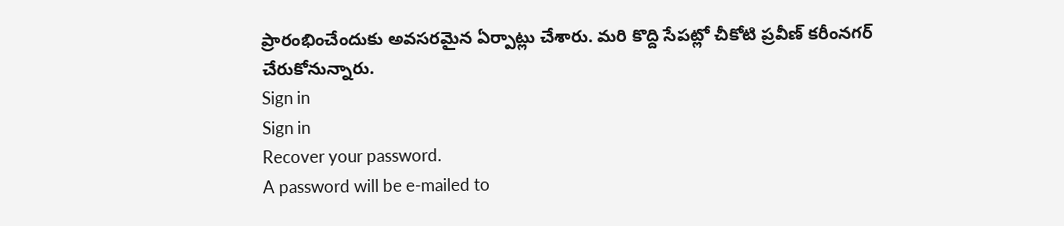ప్రారంభించేందుకు అవసరమైన ఏర్పాట్లు చేశారు. మరి కొద్ది సేపట్లో చీకోటి ప్రవీణ్ కరీంనగర్ చేరుకోనున్నారు.
Sign in
Sign in
Recover your password.
A password will be e-mailed to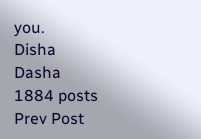you.
Disha Dasha
1884 posts
Prev Post